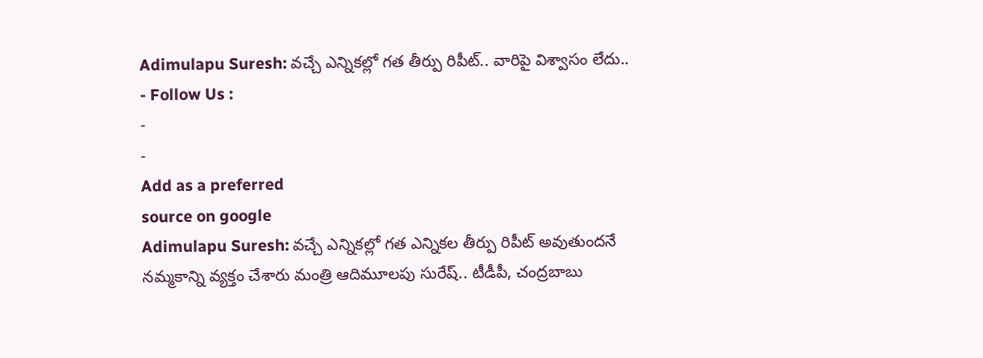Adimulapu Suresh: వచ్చే ఎన్నికల్లో గత తీర్పు రిపీట్.. వారిపై విశ్వాసం లేదు..
- Follow Us :
-
-
Add as a preferred
source on google
Adimulapu Suresh: వచ్చే ఎన్నికల్లో గత ఎన్నికల తీర్పు రిపీట్ అవుతుందనే నమ్మకాన్ని వ్యక్తం చేశారు మంత్రి ఆదిమూలపు సురేష్.. టీడీపీ, చంద్రబాబు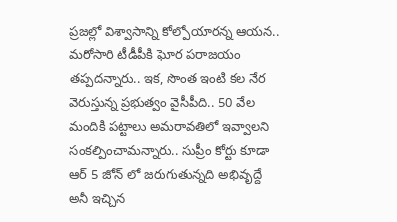ప్రజల్లో విశ్వాసాన్ని కోల్పోయారన్న ఆయన.. మరోసారి టీడీపీకి ఘోర పరాజయం తప్పదన్నారు.. ఇక, సొంత ఇంటి కల నేర వెరుస్తున్న ప్రభుత్వం వైసీపీది.. 50 వేల మందికి పట్టాలు అమరావతిలో ఇవ్వాలని సంకల్పించామన్నారు.. సుప్రీం కోర్టు కూడా ఆర్ 5 జోన్ లో జరుగుతున్నది అభివృద్దే అనీ ఇచ్చిన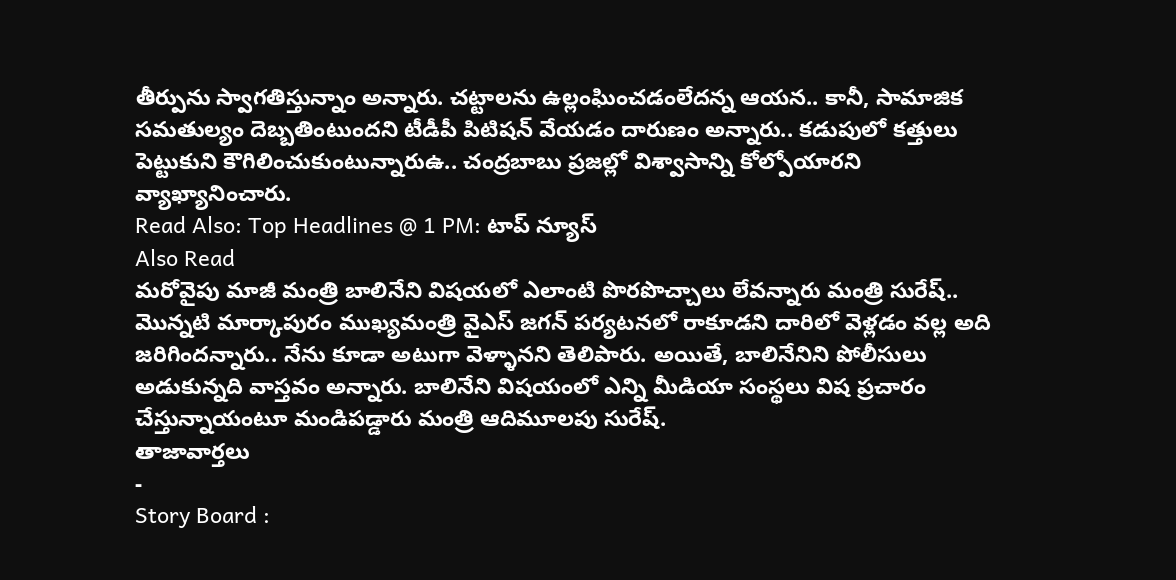తీర్పును స్వాగతిస్తున్నాం అన్నారు. చట్టాలను ఉల్లంఘించడంలేదన్న ఆయన.. కానీ, సామాజిక సమతుల్యం దెబ్బతింటుందని టీడీపీ పిటిషన్ వేయడం దారుణం అన్నారు.. కడుపులో కత్తులు పెట్టుకుని కౌగిలించుకుంటున్నారుఉ.. చంద్రబాబు ప్రజల్లో విశ్వాసాన్ని కోల్పోయారని వ్యాఖ్యానించారు.
Read Also: Top Headlines @ 1 PM: టాప్ న్యూస్
Also Read
మరోవైపు మాజీ మంత్రి బాలినేని విషయలో ఎలాంటి పొరపొచ్చాలు లేవన్నారు మంత్రి సురేష్.. మొన్నటి మార్కాపురం ముఖ్యమంత్రి వైఎస్ జగన్ పర్యటనలో రాకూడని దారిలో వెళ్లడం వల్ల అది జరిగిందన్నారు.. నేను కూడా అటుగా వెళ్ళానని తెలిపారు. అయితే, బాలినేనిని పోలీసులు అడుకున్నది వాస్తవం అన్నారు. బాలినేని విషయంలో ఎన్ని మీడియా సంస్థలు విష ప్రచారం చేస్తున్నాయంటూ మండిపడ్డారు మంత్రి ఆదిమూలపు సురేష్.
తాజావార్తలు
-
Story Board :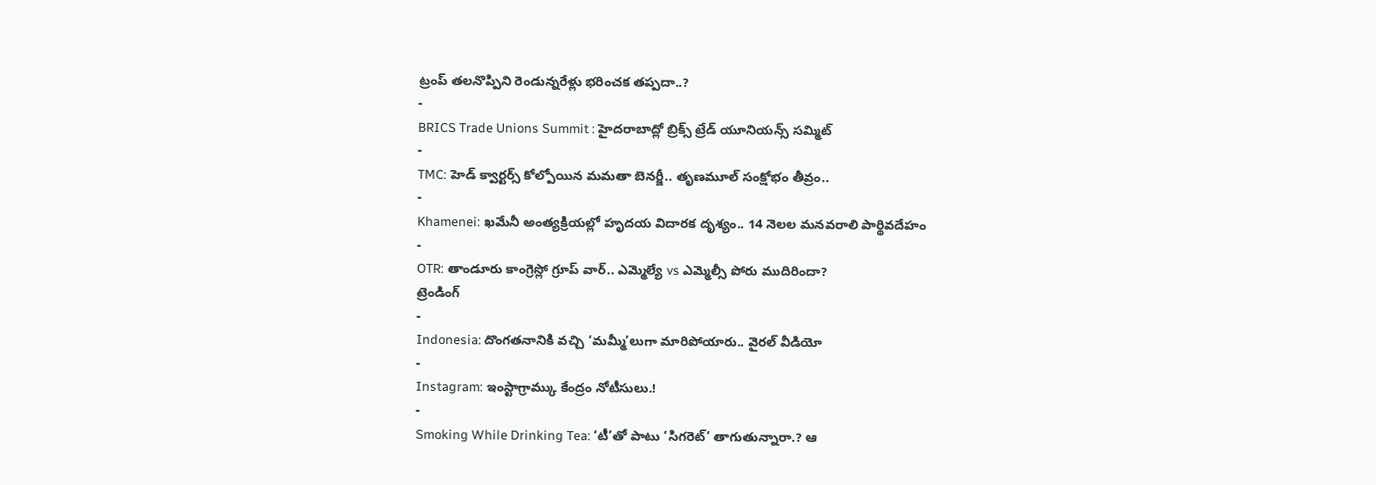ట్రంప్ తలనొప్పిని రెండున్నరేళ్లు భరించక తప్పదా..?
-
BRICS Trade Unions Summit : హైదరాబాద్లో బ్రిక్స్ ట్రేడ్ యూనియన్స్ సమ్మిట్
-
TMC: హెడ్ క్వార్టర్స్ కోల్పోయిన మమతా బెనర్జీ.. తృణమూల్ సంక్షోభం తీవ్రం..
-
Khamenei: ఖమేనీ అంత్యక్రియల్లో హృదయ విదారక దృశ్యం.. 14 నెలల మనవరాలి పార్థివదేహం
-
OTR: తాండూరు కాంగ్రెస్లో గ్రూప్ వార్.. ఎమ్మెల్యే vs ఎమ్మెల్సీ పోరు ముదిరిందా?
ట్రెండింగ్
-
Indonesia: దొంగతనానికి వచ్చి ‘మమ్మీ’లుగా మారిపోయారు.. వైరల్ వీడియో
-
Instagram: ఇంస్టాగ్రామ్కు కేంద్రం నోటీసులు.!
-
Smoking While Drinking Tea: ‘టీ’తో పాటు ‘సిగరెట్’ తాగుతున్నారా.? ఆ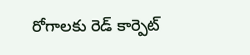రోగాలకు రెడ్ కార్పెట్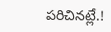పరిచినట్లే.!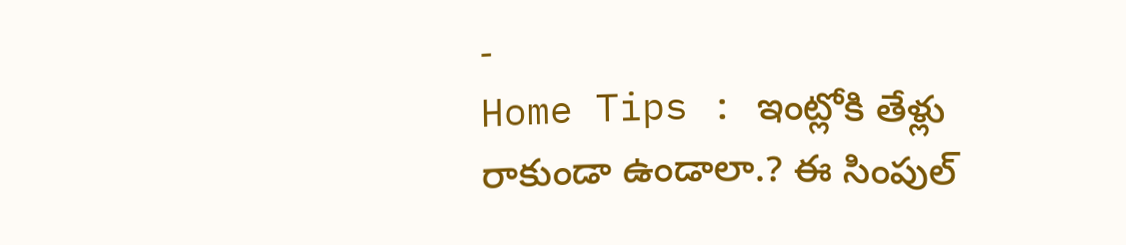-
Home Tips : ఇంట్లోకి తేళ్లు రాకుండా ఉండాలా.? ఈ సింపుల్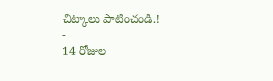చిట్కాలు పాటించండి.!
-
14 రోజుల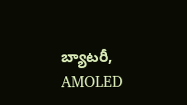బ్యాటరీ, AMOLED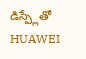డిస్ప్లేతో HUAWEI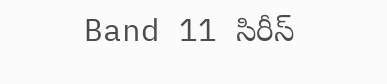Band 11 సిరీస్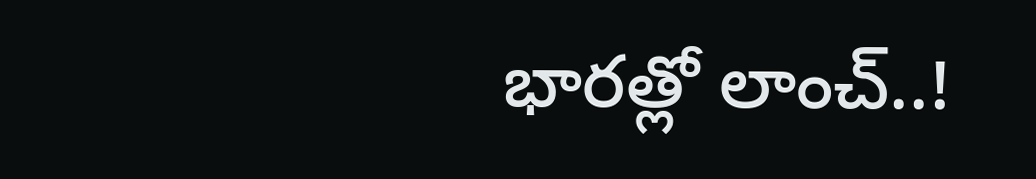భారత్లో లాంచ్..!